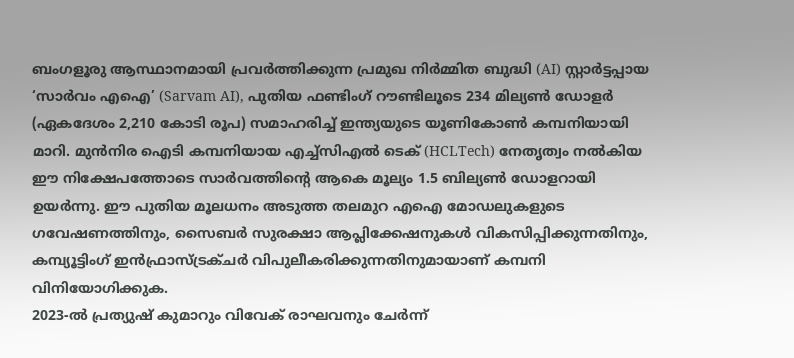ബംഗളൂരു ആസ്ഥാനമായി പ്രവർത്തിക്കുന്ന പ്രമുഖ നിർമ്മിത ബുദ്ധി (AI) സ്റ്റാർട്ടപ്പായ ‘സാർവം എഐ’ (Sarvam AI), പുതിയ ഫണ്ടിംഗ് റൗണ്ടിലൂടെ 234 മില്യൺ ഡോളർ (ഏകദേശം 2,210 കോടി രൂപ) സമാഹരിച്ച് ഇന്ത്യയുടെ യൂണികോൺ കമ്പനിയായി മാറി. മുൻനിര ഐടി കമ്പനിയായ എച്ച്സിഎൽ ടെക് (HCLTech) നേതൃത്വം നൽകിയ ഈ നിക്ഷേപത്തോടെ സാർവത്തിന്റെ ആകെ മൂല്യം 1.5 ബില്യൺ ഡോളറായി ഉയർന്നു. ഈ പുതിയ മൂലധനം അടുത്ത തലമുറ എഐ മോഡലുകളുടെ ഗവേഷണത്തിനും, സൈബർ സുരക്ഷാ ആപ്ലിക്കേഷനുകൾ വികസിപ്പിക്കുന്നതിനും, കമ്പ്യൂട്ടിംഗ് ഇൻഫ്രാസ്ട്രക്ചർ വിപുലീകരിക്കുന്നതിനുമായാണ് കമ്പനി വിനിയോഗിക്കുക.
2023-ൽ പ്രത്യുഷ് കുമാറും വിവേക് രാഘവനും ചേർന്ന്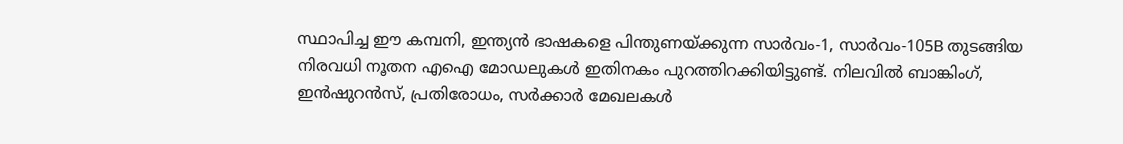സ്ഥാപിച്ച ഈ കമ്പനി, ഇന്ത്യൻ ഭാഷകളെ പിന്തുണയ്ക്കുന്ന സാർവം-1, സാർവം-105B തുടങ്ങിയ നിരവധി നൂതന എഐ മോഡലുകൾ ഇതിനകം പുറത്തിറക്കിയിട്ടുണ്ട്. നിലവിൽ ബാങ്കിംഗ്, ഇൻഷുറൻസ്, പ്രതിരോധം, സർക്കാർ മേഖലകൾ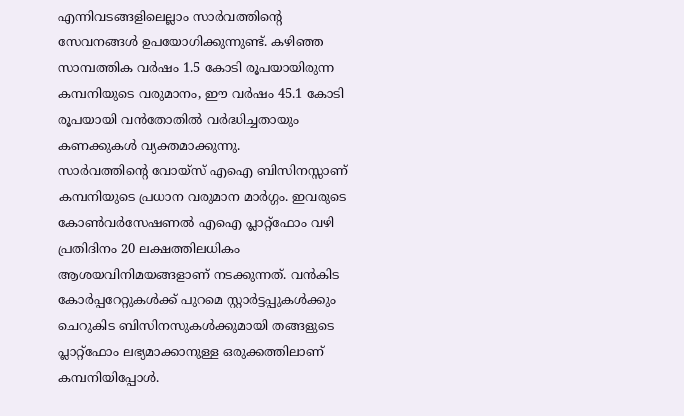എന്നിവടങ്ങളിലെല്ലാം സാർവത്തിന്റെ സേവനങ്ങൾ ഉപയോഗിക്കുന്നുണ്ട്. കഴിഞ്ഞ സാമ്പത്തിക വർഷം 1.5 കോടി രൂപയായിരുന്ന കമ്പനിയുടെ വരുമാനം, ഈ വർഷം 45.1 കോടി രൂപയായി വൻതോതിൽ വർദ്ധിച്ചതായും കണക്കുകൾ വ്യക്തമാക്കുന്നു.
സാർവത്തിന്റെ വോയ്സ് എഐ ബിസിനസ്സാണ് കമ്പനിയുടെ പ്രധാന വരുമാന മാർഗ്ഗം. ഇവരുടെ കോൺവർസേഷണൽ എഐ പ്ലാറ്റ്ഫോം വഴി പ്രതിദിനം 20 ലക്ഷത്തിലധികം ആശയവിനിമയങ്ങളാണ് നടക്കുന്നത്. വൻകിട കോർപ്പറേറ്റുകൾക്ക് പുറമെ സ്റ്റാർട്ടപ്പുകൾക്കും ചെറുകിട ബിസിനസുകൾക്കുമായി തങ്ങളുടെ പ്ലാറ്റ്ഫോം ലഭ്യമാക്കാനുള്ള ഒരുക്കത്തിലാണ് കമ്പനിയിപ്പോൾ.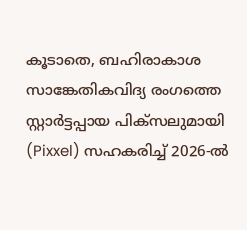കൂടാതെ, ബഹിരാകാശ സാങ്കേതികവിദ്യ രംഗത്തെ സ്റ്റാർട്ടപ്പായ പിക്സലുമായി (Pixxel) സഹകരിച്ച് 2026-ൽ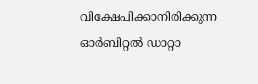വിക്ഷേപിക്കാനിരിക്കുന്ന ഓർബിറ്റൽ ഡാറ്റാ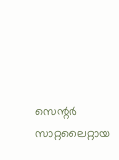സെന്റർ സാറ്റലൈറ്റായ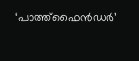‘പാത്ത്ഫൈൻഡർ’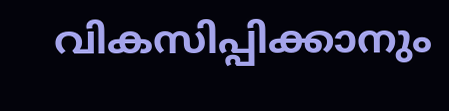വികസിപ്പിക്കാനും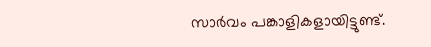സാർവം പങ്കാളികളായിട്ടുണ്ട്.